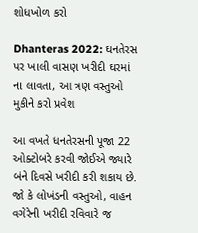શોધખોળ કરો

Dhanteras 2022: ઘનતેરસ પર ખાલી વાસણ ખરીદી ઘરમાં ના લાવતા, આ ત્રણ વસ્તુઓ મુકીને કરો પ્રવેશ

આ વખતે ધનતેરસની પૂજા 22 ઓક્ટોબરે કરવી જોઈએ જ્યારે બંને દિવસે ખરીદી કરી શકાય છે. જો કે લોખંડની વસ્તુઓ, વાહન વગેરેની ખરીદી રવિવારે જ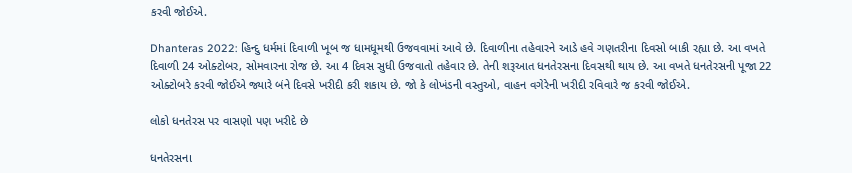કરવી જોઈએ.

Dhanteras 2022: હિન્દુ ધર્મમાં દિવાળી ખૂબ જ ધામધૂમથી ઉજવવામાં આવે છે. દિવાળીના તહેવારને આડે હવે ગણતરીના દિવસો બાકી રહ્યા છે. આ વખતે દિવાળી 24 ઓક્ટોબર, સોમવારના રોજ છે. આ 4 દિવસ સુધી ઉજવાતો તહેવાર છે. તેની શરૂઆત ધનતેરસના દિવસથી થાય છે. આ વખતે ધનતેરસની પૂજા 22 ઓક્ટોબરે કરવી જોઈએ જ્યારે બંને દિવસે ખરીદી કરી શકાય છે. જો કે લોખંડની વસ્તુઓ, વાહન વગેરેની ખરીદી રવિવારે જ કરવી જોઈએ.

લોકો ધનતેરસ પર વાસણો પણ ખરીદે છે

ધનતેરસના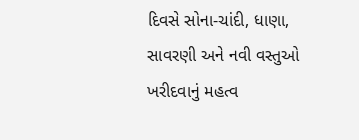દિવસે સોના-ચાંદી, ધાણા, સાવરણી અને નવી વસ્તુઓ ખરીદવાનું મહત્વ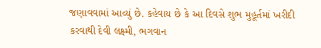જણાવવામાં આવ્યું છે. કહેવાય છે કે આ દિવસે શુભ મુહૂર્તમાં ખરીદી કરવાથી દેવી લક્ષ્મી, ભગવાન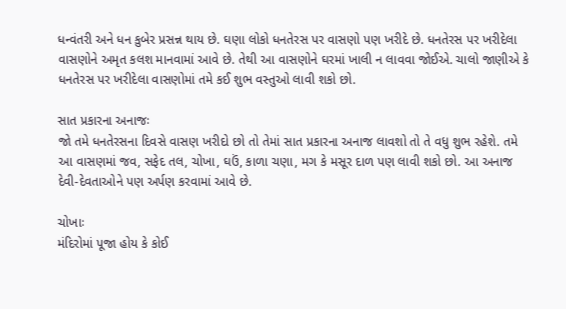ધન્વંતરી અને ધન કુબેર પ્રસન્ન થાય છે. ઘણા લોકો ધનતેરસ પર વાસણો પણ ખરીદે છે. ધનતેરસ પર ખરીદેલા વાસણોને અમૃત કલશ માનવામાં આવે છે. તેથી આ વાસણોને ઘરમાં ખાલી ન લાવવા જોઈએ. ચાલો જાણીએ કે ધનતેરસ પર ખરીદેલા વાસણોમાં તમે કઈ શુભ વસ્તુઓ લાવી શકો છો.

સાત પ્રકારના અનાજઃ
જો તમે ધનતેરસના દિવસે વાસણ ખરીદો છો તો તેમાં સાત પ્રકારના અનાજ લાવશો તો તે વધુ શુભ રહેશે. તમે આ વાસણમાં જવ, સફેદ તલ, ચોખા, ઘઉં, કાળા ચણા, મગ કે મસૂર દાળ પણ લાવી શકો છો. આ અનાજ દેવી-દેવતાઓને પણ અર્પણ કરવામાં આવે છે.

ચોખાઃ
મંદિરોમાં પૂજા હોય કે કોઈ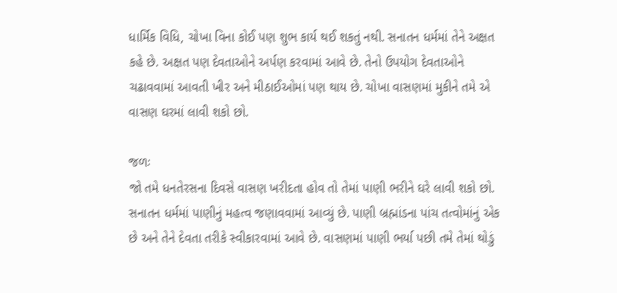ધાર્મિક વિધિ, ચોખા વિના કોઈ પણ શુભ કાર્ય થઈ શકતું નથી. સનાતન ધર્મમાં તેને અક્ષત કહે છે. અક્ષત પણ દેવતાઓને અર્પણ કરવામાં આવે છે. તેનો ઉપયોગ દેવતાઓને ચઢાવવામાં આવતી ખીર અને મીઠાઈઓમાં પણ થાય છે. ચોખા વાસણમાં મુકીને તમે એ વાસણ ઘરમાં લાવી શકો છો.

જળઃ
જો તમે ધનતેરસના દિવસે વાસણ ખરીદતા હોવ તો તેમાં પાણી ભરીને ઘરે લાવી શકો છો. સનાતન ધર્મમાં પાણીનું મહત્વ જણાવવામાં આવ્યું છે. પાણી બ્રહ્માંડના પાંચ તત્વોમાંનું એક છે અને તેને દેવતા તરીકે સ્વીકારવામાં આવે છે. વાસણમાં પાણી ભર્યા પછી તમે તેમાં થોડું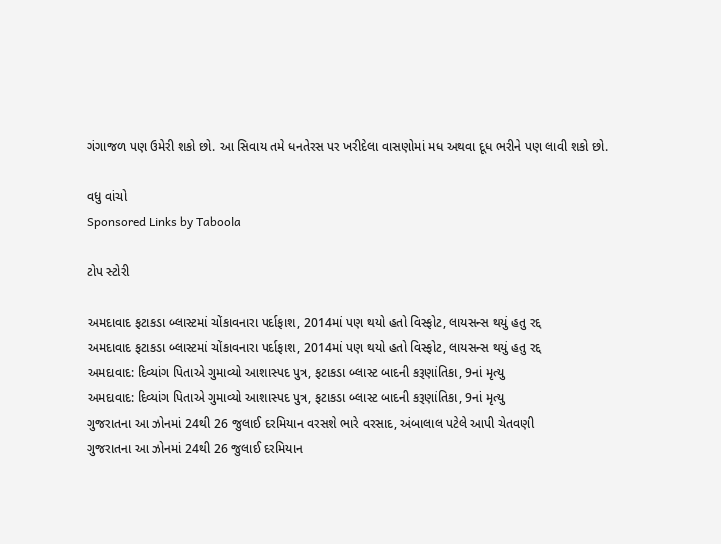ગંગાજળ પણ ઉમેરી શકો છો. આ સિવાય તમે ધનતેરસ પર ખરીદેલા વાસણોમાં મધ અથવા દૂધ ભરીને પણ લાવી શકો છો.

વધુ વાંચો
Sponsored Links by Taboola

ટોપ સ્ટોરી

અમદાવાદ ફટાકડા બ્લાસ્ટમાં ચોંકાવનારા પર્દાફાશ, 2014માં પણ થયો હતો વિસ્ફોટ, લાયસન્સ થયું હતુ રદ્દ
અમદાવાદ ફટાકડા બ્લાસ્ટમાં ચોંકાવનારા પર્દાફાશ, 2014માં પણ થયો હતો વિસ્ફોટ, લાયસન્સ થયું હતુ રદ્દ
અમદાવાદ: દિવ્યાંગ પિતાએ ગુમાવ્યો આશાસ્પદ પુત્ર, ફટાકડા બ્લાસ્ટ બાદની કરૂણાંતિકા, 9નાં મૃત્યુ
અમદાવાદ: દિવ્યાંગ પિતાએ ગુમાવ્યો આશાસ્પદ પુત્ર, ફટાકડા બ્લાસ્ટ બાદની કરૂણાંતિકા, 9નાં મૃત્યુ
ગુજરાતના આ ઝોનમાં 24થી 26 જુલાઈ દરમિયાન વરસશે ભારે વરસાદ, અંબાલાલ પટેલે આપી ચેતવણી
ગુજરાતના આ ઝોનમાં 24થી 26 જુલાઈ દરમિયાન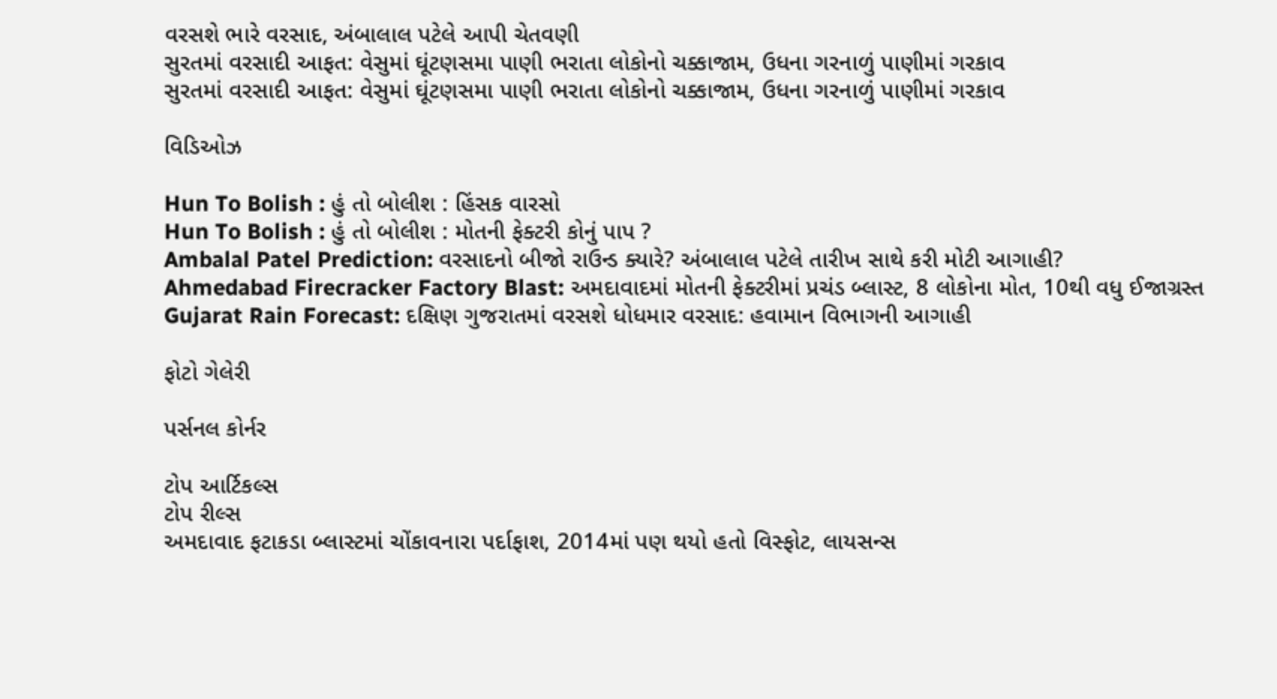વરસશે ભારે વરસાદ, અંબાલાલ પટેલે આપી ચેતવણી
સુરતમાં વરસાદી આફત: વેસુમાં ઘૂંટણસમા પાણી ભરાતા લોકોનો ચક્કાજામ, ઉધના ગરનાળું પાણીમાં ગરકાવ
સુરતમાં વરસાદી આફત: વેસુમાં ઘૂંટણસમા પાણી ભરાતા લોકોનો ચક્કાજામ, ઉધના ગરનાળું પાણીમાં ગરકાવ

વિડિઓઝ

Hun To Bolish : હું તો બોલીશ : હિંસક વારસો
Hun To Bolish : હું તો બોલીશ : મોતની ફેક્ટરી કોનું પાપ ?
Ambalal Patel Prediction: વરસાદનો બીજો રાઉન્ડ ક્યારે? અંબાલાલ પટેલે તારીખ સાથે કરી મોટી આગાહી?
Ahmedabad Firecracker Factory Blast: અમદાવાદમાં મોતની ફેક્ટરીમાં પ્રચંડ બ્લાસ્ટ, 8 લોકોના મોત, 10થી વધુ ઈજાગ્રસ્ત
Gujarat Rain Forecast: દક્ષિણ ગુજરાતમાં વરસશે ધોધમાર વરસાદ: હવામાન વિભાગની આગાહી

ફોટો ગેલેરી

પર્સનલ કોર્નર

ટોપ આર્ટિકલ્સ
ટોપ રીલ્સ
અમદાવાદ ફટાકડા બ્લાસ્ટમાં ચોંકાવનારા પર્દાફાશ, 2014માં પણ થયો હતો વિસ્ફોટ, લાયસન્સ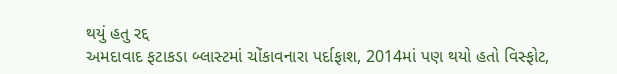થયું હતુ રદ્દ
અમદાવાદ ફટાકડા બ્લાસ્ટમાં ચોંકાવનારા પર્દાફાશ, 2014માં પણ થયો હતો વિસ્ફોટ,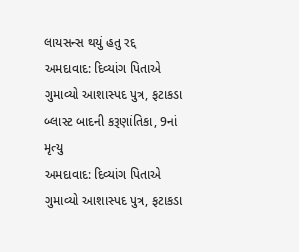લાયસન્સ થયું હતુ રદ્દ
અમદાવાદ: દિવ્યાંગ પિતાએ ગુમાવ્યો આશાસ્પદ પુત્ર, ફટાકડા બ્લાસ્ટ બાદની કરૂણાંતિકા, 9નાં મૃત્યુ
અમદાવાદ: દિવ્યાંગ પિતાએ ગુમાવ્યો આશાસ્પદ પુત્ર, ફટાકડા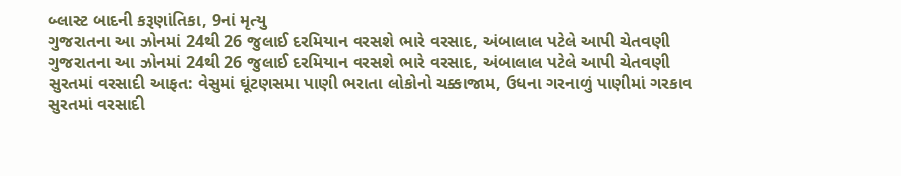બ્લાસ્ટ બાદની કરૂણાંતિકા, 9નાં મૃત્યુ
ગુજરાતના આ ઝોનમાં 24થી 26 જુલાઈ દરમિયાન વરસશે ભારે વરસાદ, અંબાલાલ પટેલે આપી ચેતવણી
ગુજરાતના આ ઝોનમાં 24થી 26 જુલાઈ દરમિયાન વરસશે ભારે વરસાદ, અંબાલાલ પટેલે આપી ચેતવણી
સુરતમાં વરસાદી આફત: વેસુમાં ઘૂંટણસમા પાણી ભરાતા લોકોનો ચક્કાજામ, ઉધના ગરનાળું પાણીમાં ગરકાવ
સુરતમાં વરસાદી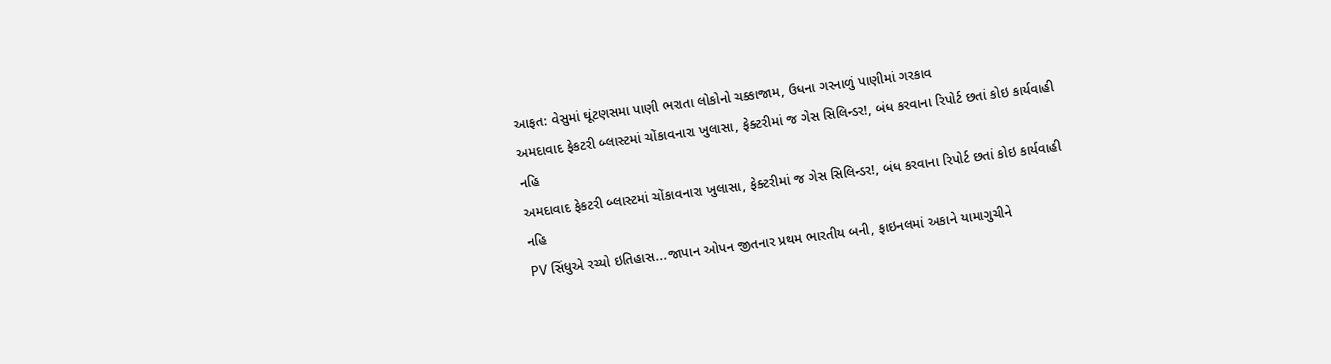આફત: વેસુમાં ઘૂંટણસમા પાણી ભરાતા લોકોનો ચક્કાજામ, ઉધના ગરનાળું પાણીમાં ગરકાવ
અમદાવાદ ફેકટરી બ્લાસ્ટમાં ચોંકાવનારા ખુલાસા, ફેક્ટરીમાં જ ગેસ સિલિન્ડર!, બંધ કરવાના રિપોર્ટ છતાં કોઇ કાર્યવાહી નહિ
અમદાવાદ ફેકટરી બ્લાસ્ટમાં ચોંકાવનારા ખુલાસા, ફેક્ટરીમાં જ ગેસ સિલિન્ડર!, બંધ કરવાના રિપોર્ટ છતાં કોઇ કાર્યવાહી નહિ
PV સિંધુએ રચ્યો ઇતિહાસ...જાપાન ઓપન જીતનાર પ્રથમ ભારતીય બની, ફાઇનલમાં અકાને યામાગુચીને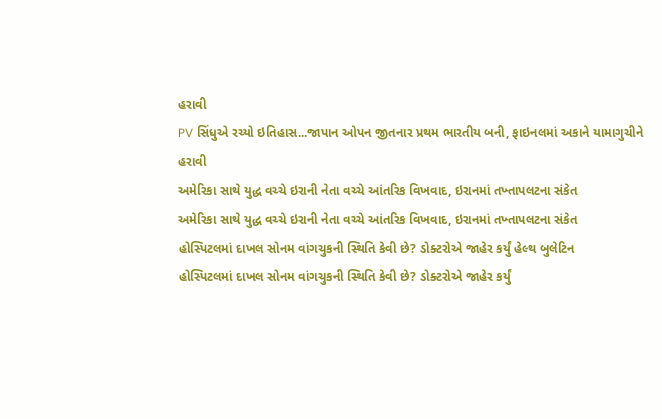હરાવી
PV સિંધુએ રચ્યો ઇતિહાસ...જાપાન ઓપન જીતનાર પ્રથમ ભારતીય બની, ફાઇનલમાં અકાને યામાગુચીને હરાવી
અમેરિકા સાથે યુદ્ધ વચ્ચે ઇરાની નેતા વચ્ચે આંતરિક વિખવાદ, ઇરાનમાં તખ્તાપલટના સંકેત
અમેરિકા સાથે યુદ્ધ વચ્ચે ઇરાની નેતા વચ્ચે આંતરિક વિખવાદ, ઇરાનમાં તખ્તાપલટના સંકેત
હોસ્પિટલમાં દાખલ સોનમ વાંગચુકની સ્થિતિ કેવી છે? ડોક્ટરોએ જાહેર કર્યું હેલ્થ બુલેટિન
હોસ્પિટલમાં દાખલ સોનમ વાંગચુકની સ્થિતિ કેવી છે? ડોક્ટરોએ જાહેર કર્યું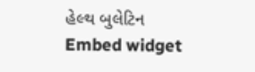હેલ્થ બુલેટિન
Embed widget